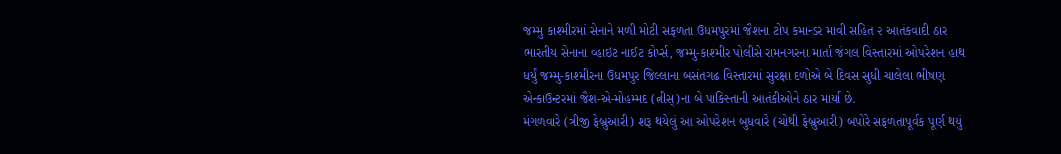જમ્મુ કાશ્મીરમાં સેનાને મળી મોટી સફળતા ઉધમપુરમાં જૈશના ટોપ કમાન્ડર માવી સહિત ૨ આતંકવાદી ઠાર ભારતીય સેનાના વ્હાઇટ નાઈટ કોર્પ્સ, જમ્મુ-કાશ્મીર પોલીસે રામનગરના માર્તા જંગલ વિસ્તારમાં ઓપરેશન હાથ ધર્યું જમ્મુ-કાશ્મીરના ઉધમપુર જિલ્લાના બસંતગઢ વિસ્તારમાં સુરક્ષા દળોએ બે દિવસ સુધી ચાલેલા ભીષણ એન્કાઉન્ટરમાં જૈશ-એ-મોહમ્મદ (ત્નીસ્)ના બે પાકિસ્તાની આતંકીઓને ઠાર માર્યા છે.
મંગળવારે (ત્રીજી ફેબ્રુઆરી) શરૂ થયેલું આ ઓપરેશન બુધવારે (ચોથી ફેબ્રુઆરી) બપોરે સફળતાપૂર્વક પૂર્ણ થયું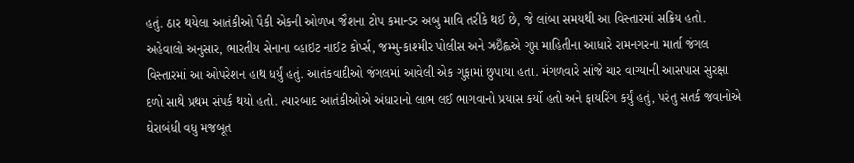હતું. ઠાર થયેલા આતંકીઓ પૈકી એકની ઓળખ જૈશના ટોપ કમાન્ડર અબુ માવિ તરીકે થઈ છે, જે લાંબા સમયથી આ વિસ્તારમાં સક્રિય હતો.
અહેવાલો અનુસાર, ભારતીય સેનાના વ્હાઇટ નાઈટ કોર્પ્સ, જમ્મુ-કાશ્મીર પોલીસ અને ઝ્રઇઁહ્લએ ગુપ્ત માહિતીના આધારે રામનગરના માર્તા જંગલ વિસ્તારમાં આ ઓપરેશન હાથ ધર્યું હતું. આતંકવાદીઓ જંગલમાં આવેલી એક ગુફામાં છુપાયા હતા. મંગળવારે સાંજે ચાર વાગ્યાની આસપાસ સુરક્ષા દળો સાથે પ્રથમ સંપર્ક થયો હતો. ત્યારબાદ આતંકીઓએ અંધારાનો લાભ લઈ ભાગવાનો પ્રયાસ કર્યો હતો અને ફાયરિંગ કર્યું હતું, પરંતુ સતર્ક જવાનોએ ઘેરાબંધી વધુ મજબૂત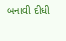બનાવી દીધી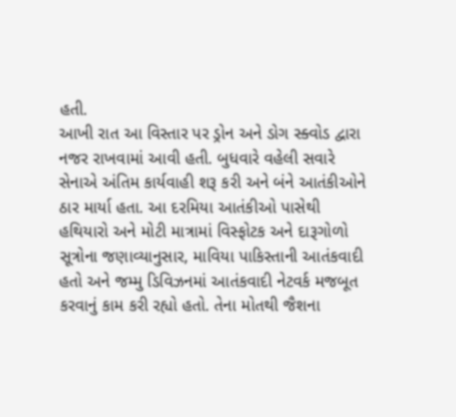હતી.
આખી રાત આ વિસ્તાર પર ડ્રોન અને ડોગ સ્ક્વોડ દ્વારા નજર રાખવામાં આવી હતી. બુધવારે વહેલી સવારે સેનાએ અંતિમ કાર્યવાહી શરૂ કરી અને બંને આતંકીઓને ઠાર માર્યા હતા. આ દરમિયા આતંકીઓ પાસેથી હથિયારો અને મોટી માત્રામાં વિસ્ફોટક અને દારૂગોળો
સૂત્રોના જણાવ્યાનુસાર, માવિયા પાકિસ્તાની આતંકવાદી હતો અને જમ્મુ ડિવિઝનમાં આતંકવાદી નેટવર્ક મજબૂત કરવાનું કામ કરી રહ્યો હતો. તેના મોતથી જૈશના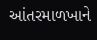આંતરમાળખાને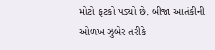મોટો ફટકો પડ્યો છે. બીજા આતંકીની ઓળખ ઝુબેર તરીકે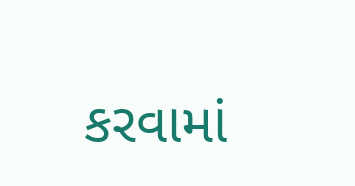કરવામાં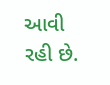આવી રહી છે.